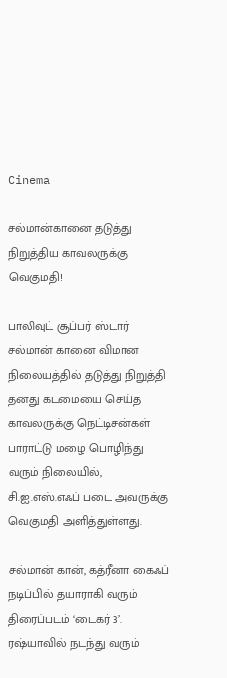Cinema

சல்மான்கானை தடுத்து நிறுத்திய காவலருக்கு வெகுமதி!

பாலிவுட் சூப்பர் ஸ்டார் சல்மான் கானை விமான நிலையத்தில் தடுத்து நிறுத்தி தனது கடமையை செய்த காவலருக்கு நெட்டிசன்கள் பாராட்டு மழை பொழிந்து வரும் நிலையில், சி.ஐ.எஸ்.எஃப் படை அவருக்கு வெகுமதி அளித்துள்ளது.

சல்மான் கான், கத்ரீனா கைஃப் நடிப்பில் தயாராகி வரும் திரைப்படம் ‘டைகர் 3’. ரஷ்யாவில் நடந்து வரும்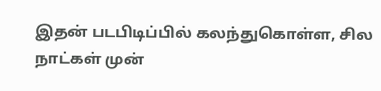இதன் படபிடிப்பில் கலந்துகொள்ள, சில நாட்கள் முன்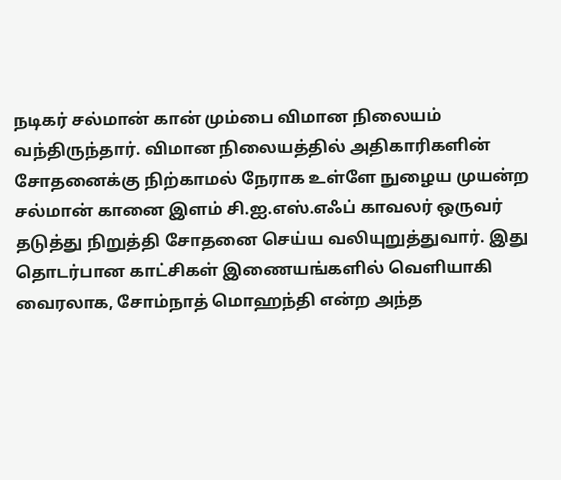நடிகர் சல்மான் கான் மும்பை விமான நிலையம் வந்திருந்தார். விமான நிலையத்தில் அதிகாரிகளின் சோதனைக்கு நிற்காமல் நேராக உள்ளே நுழைய முயன்ற சல்மான் கானை இளம் சி.ஐ.எஸ்.எஃப் காவலர் ஒருவர் தடுத்து நிறுத்தி சோதனை செய்ய வலியுறுத்துவார். இது தொடர்பான காட்சிகள் இணையங்களில் வெளியாகி வைரலாக, சோம்நாத் மொஹந்தி என்ற அந்த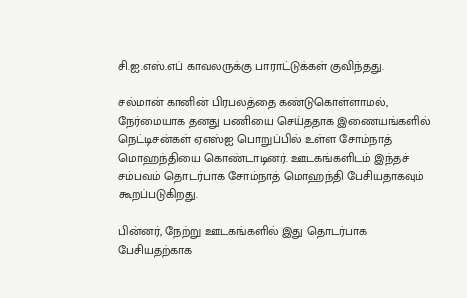சி.ஐ.எஸ்.எப் காவலருக்கு பாராட்டுக்கள் குவிந்தது.

சல்மான் கானின் பிரபலத்தை கண்டுகொள்ளாமல், நேர்மையாக தனது பணியை செய்ததாக இணையங்களில் நெட்டிசன்கள் ஏஎஸ்ஐ பொறுப்பில் உள்ள சோம்நாத் மொஹந்தியை கொண்டாடினர். ஊடகங்களிடம் இந்தச் சம்பவம் தொடர்பாக சோம்நாத் மொஹந்தி பேசியதாகவும் கூறப்படுகிறது.

பின்னர், நேற்று ஊடகங்களில் இது தொடர்பாக பேசியதற்காக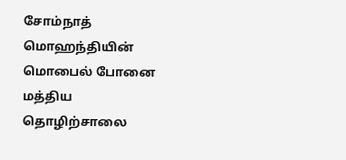சோம்நாத் மொஹந்தியின் மொபைல் போனை மத்திய தொழிற்சாலை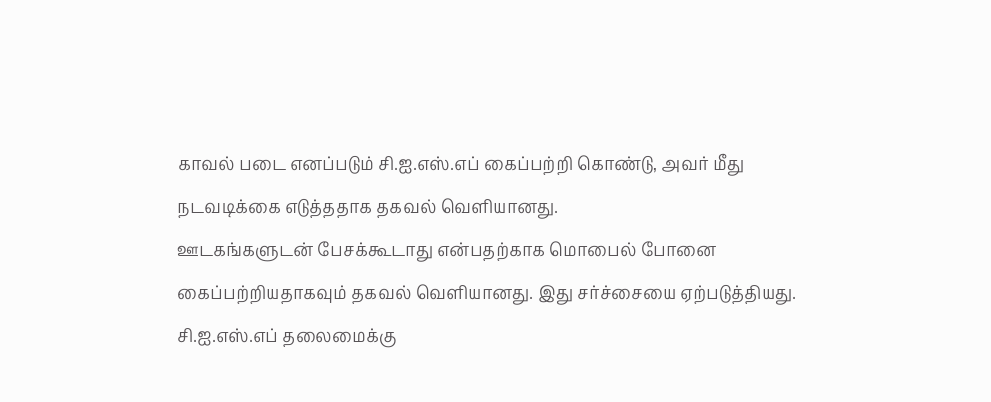காவல் படை எனப்படும் சி.ஐ.எஸ்.எப் கைப்பற்றி கொண்டு, அவர் மீது நடவடிக்கை எடுத்ததாக தகவல் வெளியானது.
ஊடகங்களுடன் பேசக்கூடாது என்பதற்காக மொபைல் போனை கைப்பற்றியதாகவும் தகவல் வெளியானது. இது சர்ச்சையை ஏற்படுத்தியது. சி.ஐ.எஸ்.எப் தலைமைக்கு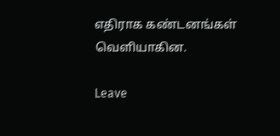எதிராக கண்டனங்கள் வெளியாகின.

Leave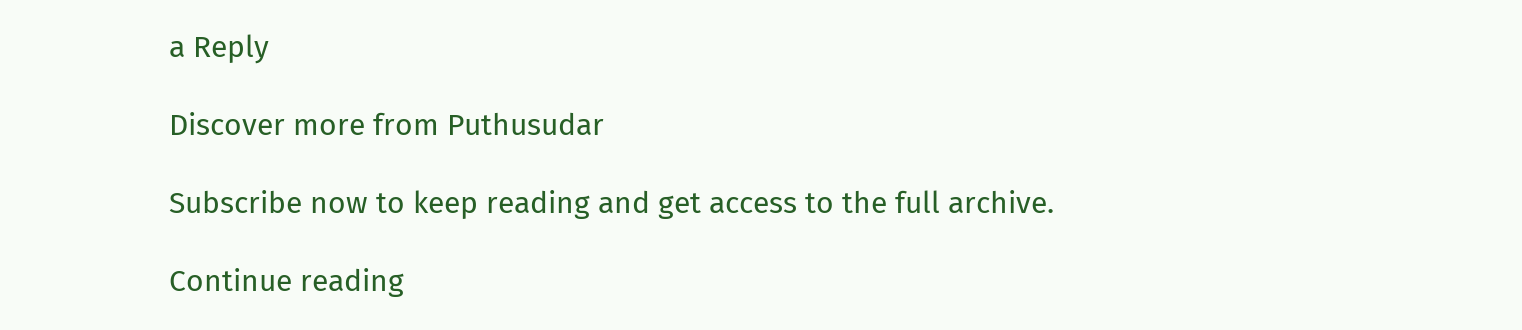a Reply

Discover more from Puthusudar

Subscribe now to keep reading and get access to the full archive.

Continue reading